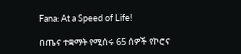Fana: At a Speed of Life!

በጤና ተቋማት የሚሰሩ 65 ሰዎች የኮሮና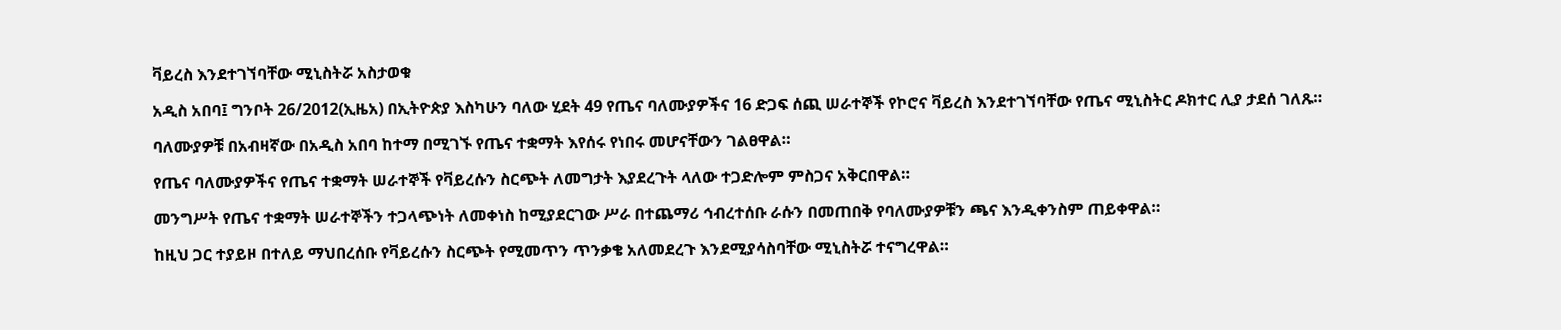ቫይረስ እንደተገኘባቸው ሚኒስትሯ አስታወቁ

አዲስ አበባ፤ ግንቦት 26/2012(ኢዜአ) በኢትዮጵያ እስካሁን ባለው ሂደት 49 የጤና ባለሙያዎችና 16 ድጋፍ ሰጪ ሠራተኞች የኮሮና ቫይረስ እንደተገኘባቸው የጤና ሚኒስትር ዶክተር ሊያ ታደሰ ገለጹ።

ባለሙያዎቹ በአብዛኛው በአዲስ አበባ ከተማ በሚገኙ የጤና ተቋማት እየሰሩ የነበሩ መሆናቸውን ገልፀዋል።

የጤና ባለሙያዎችና የጤና ተቋማት ሠራተኞች የቫይረሱን ስርጭት ለመግታት እያደረጉት ላለው ተጋድሎም ምስጋና አቅርበዋል።

መንግሥት የጤና ተቋማት ሠራተኞችን ተጋላጭነት ለመቀነስ ከሚያደርገው ሥራ በተጨማሪ ኅብረተሰቡ ራሱን በመጠበቅ የባለሙያዎቹን ጫና እንዲቀንስም ጠይቀዋል።

ከዚህ ጋር ተያይዞ በተለይ ማህበረሰቡ የቫይረሱን ስርጭት የሚመጥን ጥንቃቄ አለመደረጉ እንደሚያሳስባቸው ሚኒስትሯ ተናግረዋል።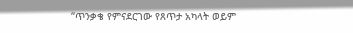“ጥንቃቄ የምናደርገው የጸጥታ አካላት ወይም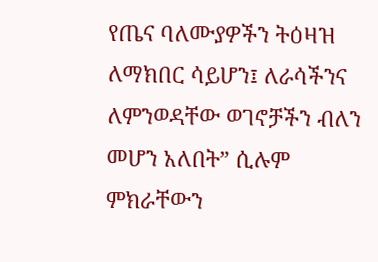የጤና ባለሙያዎችን ትዕዛዝ ለማክበር ሳይሆን፤ ለራሳችንና ለምንወዳቸው ወገኖቻችን ብለን መሆን አለበት” ሲሉም ምክራቸውን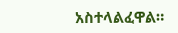አስተላልፈዋል።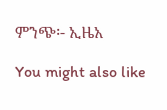ምንጭ፡- ኢዜአ

You might also like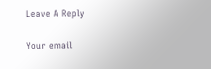Leave A Reply

Your email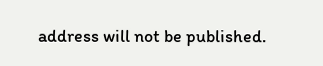address will not be published.